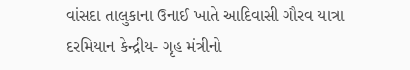વાંસદા તાલુકાના ઉનાઈ ખાતે આદિવાસી ગૌરવ યાત્રા દરમિયાન કેન્દ્રીય- ગૃહ મંત્રીનો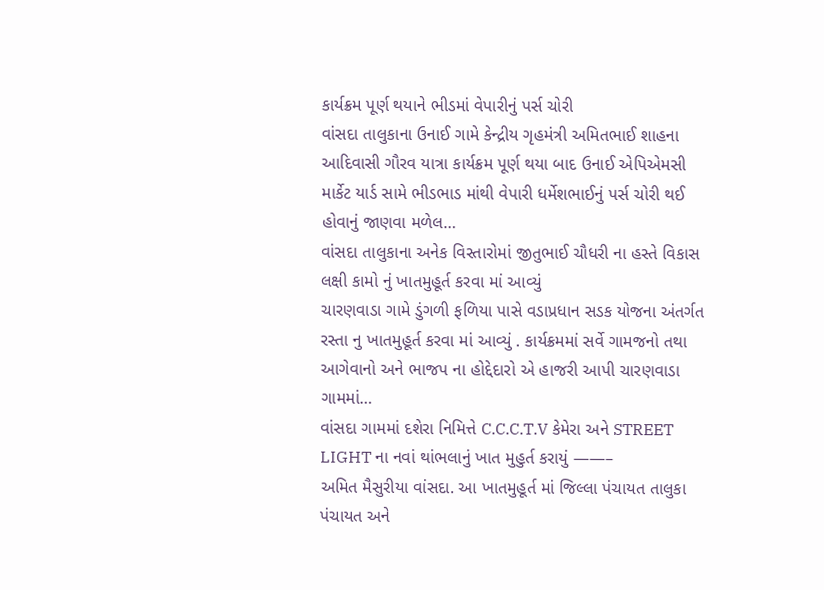કાર્યક્રમ પૂર્ણ થયાને ભીડમાં વેપારીનું પર્સ ચોરી
વાંસદા તાલુકાના ઉનાઈ ગામે કેન્દ્રીય ગૃહમંત્રી અમિતભાઈ શાહના આદિવાસી ગૌરવ યાત્રા કાર્યક્રમ પૂર્ણ થયા બાદ ઉનાઈ એપિએમસી માર્કેટ યાર્ડ સામે ભીડભાડ માંથી વેપારી ધર્મેશભાઈનું પર્સ ચોરી થઈ હોવાનું જાણવા મળેલ…
વાંસદા તાલુકાના અનેક વિસ્તારોમાં જીતુભાઈ ચૌધરી ના હસ્તે વિકાસ લક્ષી કામો નું ખાતમુહૂર્ત કરવા માં આવ્યું
ચારણવાડા ગામે ડુંગળી ફળિયા પાસે વડાપ્રધાન સડક યોજના અંતર્ગત રસ્તા નુ ખાતમુહૂર્ત કરવા માં આવ્યું . કાર્યક્રમમાં સર્વે ગામજનો તથા આગેવાનો અને ભાજપ ના હોદ્દેદારો એ હાજરી આપી ચારણવાડા ગામમાં…
વાંસદા ગામમાં દશેરા નિમિત્તે C.C.C.T.V કેમેરા અને STREET LIGHT ના નવાં થાંભલાનું ખાત મુહુર્ત કરાયું ——–
અમિત મૈસુરીયા વાંસદા. આ ખાતમુહૂર્ત માં જિલ્લા પંચાયત તાલુકા પંચાયત અને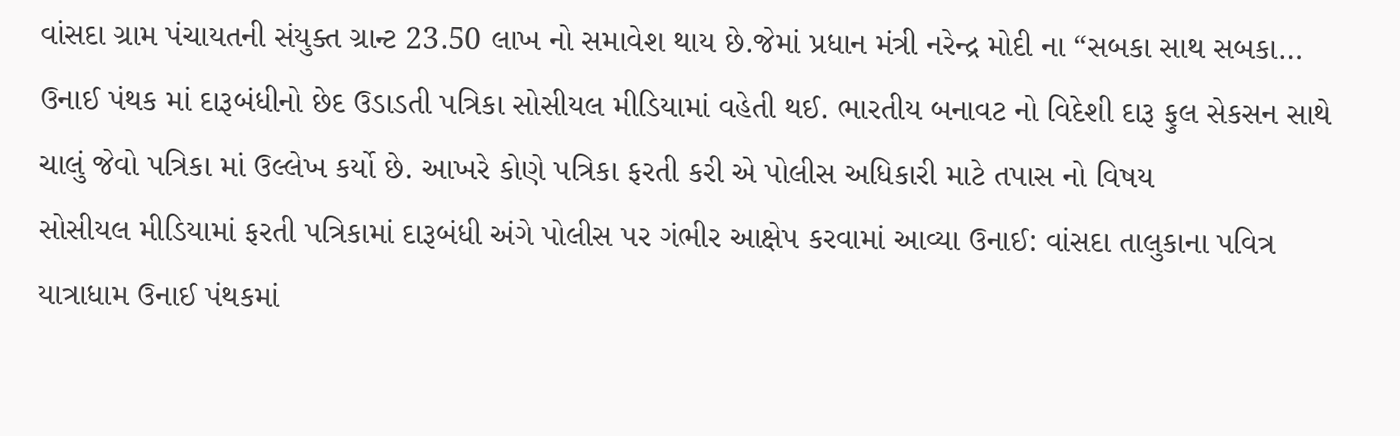વાંસદા ગ્રામ પંચાયતની સંયુક્ત ગ્રાન્ટ 23.50 લાખ નો સમાવેશ થાય છે.જેમાં પ્રધાન મંત્રી નરેન્દ્ર મોદી ના “સબકા સાથ સબકા…
ઉનાઈ પંથક માં દારૂબંધીનો છેદ ઉડાડતી પત્રિકા સોસીયલ મીડિયામાં વહેતી થઈ. ભારતીય બનાવટ નો વિદેશી દારૂ ફુલ સેકસન સાથે ચાલું જેવો પત્રિકા માં ઉલ્લેખ કર્યો છે. આખરે કોણે પત્રિકા ફરતી કરી એ પોલીસ અધિકારી માટે તપાસ નો વિષય
સોસીયલ મીડિયામાં ફરતી પત્રિકામાં દારૂબંધી અંગે પોલીસ પર ગંભીર આક્ષેપ કરવામાં આવ્યા ઉનાઈ: વાંસદા તાલુકાના પવિત્ર યાત્રાધામ ઉનાઈ પંથકમાં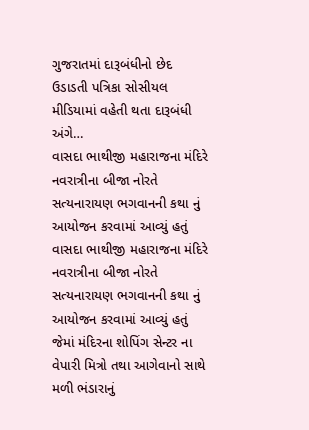ગુજરાતમાં દારૂબંધીનો છેદ ઉડાડતી પત્રિકા સોસીયલ મીડિયામાં વહેતી થતા દારૂબંધી અંગે…
વાસદા ભાથીજી મહારાજના મંદિરે નવરાત્રીના બીજા નોરતે સત્યનારાયણ ભગવાનની કથા નું આયોજન કરવામાં આવ્યું હતું
વાસદા ભાથીજી મહારાજના મંદિરે નવરાત્રીના બીજા નોરતે સત્યનારાયણ ભગવાનની કથા નું આયોજન કરવામાં આવ્યું હતું જેમાં મંદિરના શોપિંગ સેન્ટર ના વેપારી મિત્રો તથા આગેવાનો સાથે મળી ભંડારાનું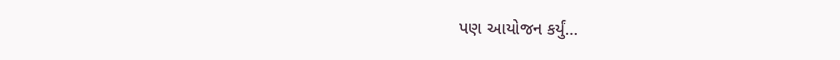પણ આયોજન કર્યું…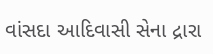વાંસદા આદિવાસી સેના દ્રારા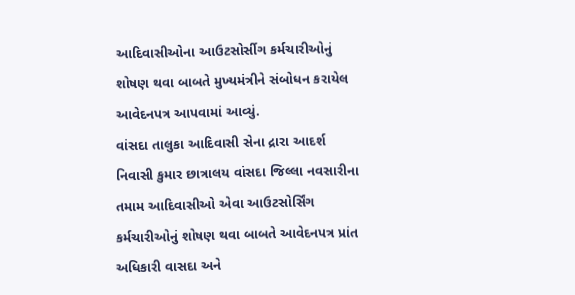આદિવાસીઓના આઉટસોર્સીગ કર્મચારીઓનું શોષણ થવા બાબતે મુખ્યમંત્રીને સંબોધન કરાયેલ આવેદનપત્ર આપવામાં આવ્યું.
વાંસદા તાલુકા આદિવાસી સેના દ્રારા આદર્શ નિવાસી કુમાર છાત્રાલય વાંસદા જિલ્લા નવસારીના તમામ આદિવાસીઓ એવા આઉટસોર્સિંગ કર્મચારીઓનું શોષણ થવા બાબતે આવેદનપત્ર પ્રાંત અધિકારી વાસદા અને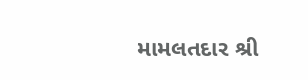મામલતદાર શ્રી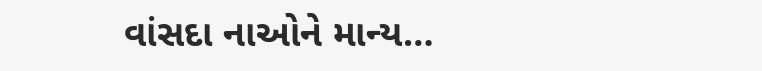વાંસદા નાઓને માન્ય…